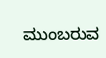ಮುಂಬರುವ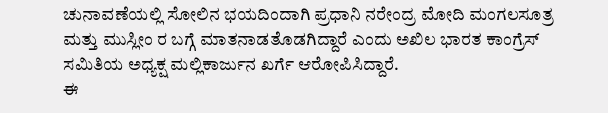ಚುನಾವಣೆಯಲ್ಲಿ ಸೋಲಿನ ಭಯದಿಂದಾಗಿ ಪ್ರಧಾನಿ ನರೇಂದ್ರ ಮೋದಿ ಮಂಗಲಸೂತ್ರ ಮತ್ತು ಮುಸ್ಲೀಂ ರ ಬಗ್ಗೆ ಮಾತನಾಡತೊಡಗಿದ್ದಾರೆ ಎಂದು ಅಖಿಲ ಭಾರತ ಕಾಂಗ್ರೆಸ್ ಸಮಿತಿಯ ಅಧ್ಯಕ್ಷ ಮಲ್ಲಿಕಾರ್ಜುನ ಖರ್ಗೆ ಆರೋಪಿಸಿದ್ದಾರೆ.
ಈ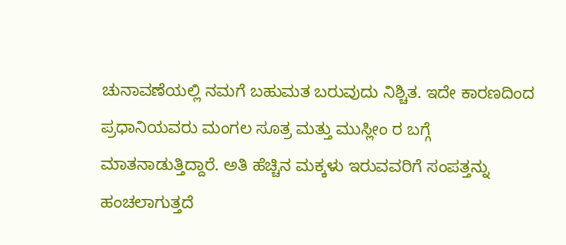ಚುನಾವಣೆಯಲ್ಲಿ ನಮಗೆ ಬಹುಮತ ಬರುವುದು ನಿಶ್ಚಿತ. ಇದೇ ಕಾರಣದಿಂದ ಪ್ರಧಾನಿಯವರು ಮಂಗಲ ಸೂತ್ರ ಮತ್ತು ಮುಸ್ಲೀಂ ರ ಬಗ್ಗೆ ಮಾತನಾಡುತ್ತಿದ್ದಾರೆ. ಅತಿ ಹೆಚ್ಚಿನ ಮಕ್ಕಳು ಇರುವವರಿಗೆ ಸಂಪತ್ತನ್ನು ಹಂಚಲಾಗುತ್ತದೆ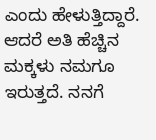ಎಂದು ಹೇಳುತ್ತಿದ್ದಾರೆ. ಆದರೆ ಅತಿ ಹೆಚ್ಚಿನ ಮಕ್ಕಳು ನಮಗೂ ಇರುತ್ತದೆ. ನನಗೆ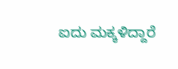ಐದು ಮಕ್ಕಳಿದ್ದಾರೆ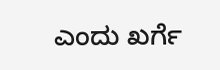ಎಂದು ಖರ್ಗೆ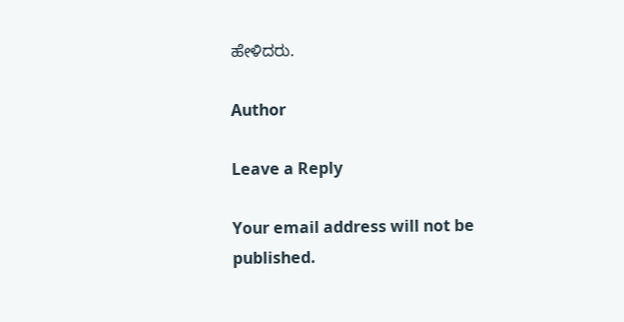ಹೇಳಿದರು.

Author

Leave a Reply

Your email address will not be published.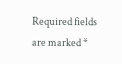Required fields are marked *